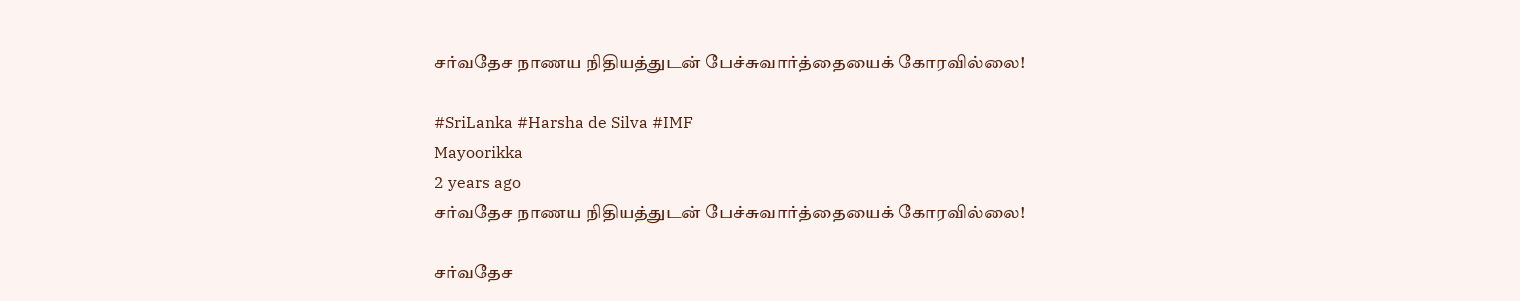சர்வதேச நாணய நிதியத்துடன் பேச்சுவார்த்தையைக் கோரவில்லை!

#SriLanka #Harsha de Silva #IMF
Mayoorikka
2 years ago
சர்வதேச நாணய நிதியத்துடன் பேச்சுவார்த்தையைக் கோரவில்லை!

சர்வதேச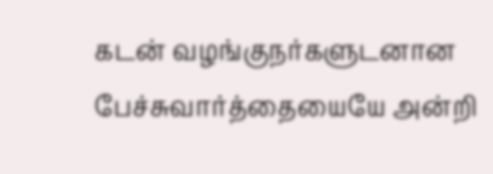கடன் வழங்குநர்களுடனான பேச்சுவார்த்தையையே அன்றி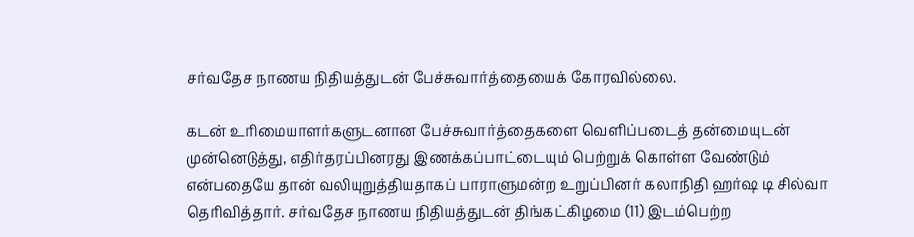சர்வதேச நாணய நிதியத்துடன் பேச்சுவார்த்தையைக் கோரவில்லை.

கடன் உரிமையாளர்களுடனான பேச்சுவார்த்தைகளை வெளிப்படைத் தன்மையுடன் முன்னெடுத்து, எதிர்தரப்பினரது இணக்கப்பாட்டையும் பெற்றுக் கொள்ள வேண்டும் என்பதையே தான் வலியுறுத்தியதாகப் பாராளுமன்ற உறுப்பினர் கலாநிதி ஹர்ஷ டி சில்வா தெரிவித்தார். சர்வதேச நாணய நிதியத்துடன் திங்கட்கிழமை (11) இடம்பெற்ற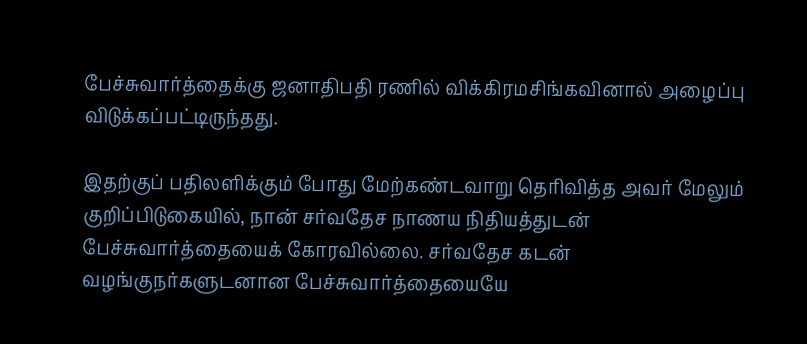பேச்சுவார்த்தைக்கு ஜனாதிபதி ரணில் விக்கிரமசிங்கவினால் அழைப்பு விடுக்கப்பட்டிருந்தது.

இதற்குப் பதிலளிக்கும் போது மேற்கண்டவாறு தெரிவித்த அவர் மேலும் குறிப்பிடுகையில், நான் சர்வதேச நாணய நிதியத்துடன் பேச்சுவார்த்தையைக் கோரவில்லை. சர்வதேச கடன் வழங்குநர்களுடனான பேச்சுவார்த்தையையே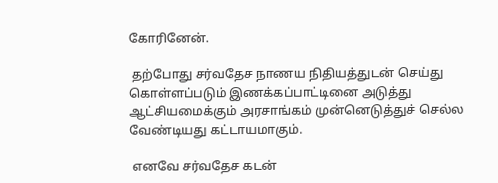கோரினேன்.

 தற்போது சர்வதேச நாணய நிதியத்துடன் செய்து கொள்ளப்படும் இணக்கப்பாட்டினை அடுத்து ஆட்சியமைக்கும் அரசாங்கம் முன்னெடுத்துச் செல்ல வேண்டியது கட்டாயமாகும்.

 எனவே சர்வதேச கடன்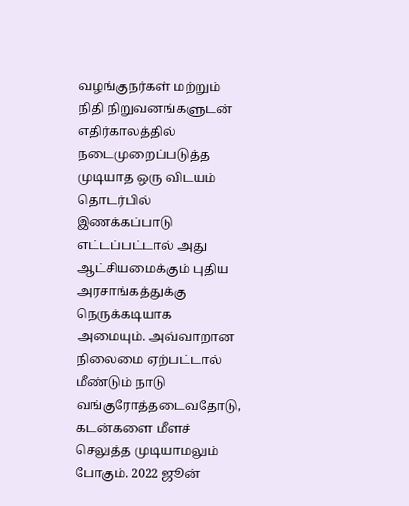வழங்குநர்கள் மற்றும் நிதி நிறுவனங்களுடன் எதிர்காலத்தில் நடைமுறைப்படுத்த முடியாத ஒரு விடயம் தொடர்பில் இணக்கப்பாடு எட்டப்பட்டால் அது ஆட்சியமைக்கும் புதிய அரசாங்கத்துக்கு நெருக்கடியாக அமையும். அவ்வாறான நிலைமை ஏற்பட்டால் மீண்டும் நாடு வங்குரோத்தடைவதோடு, கடன்களை மீளச் செலுத்த முடியாமலும் போகும். 2022 ஜூன்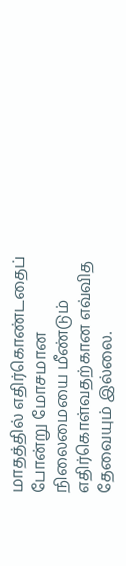மாதத்தில் எதிர்கொண்டதைப் போன்று மோசமான நிலைமையை மீண்டும் எதிர்கொள்வதற்கான எவ்வித தேவையும் இல்லை.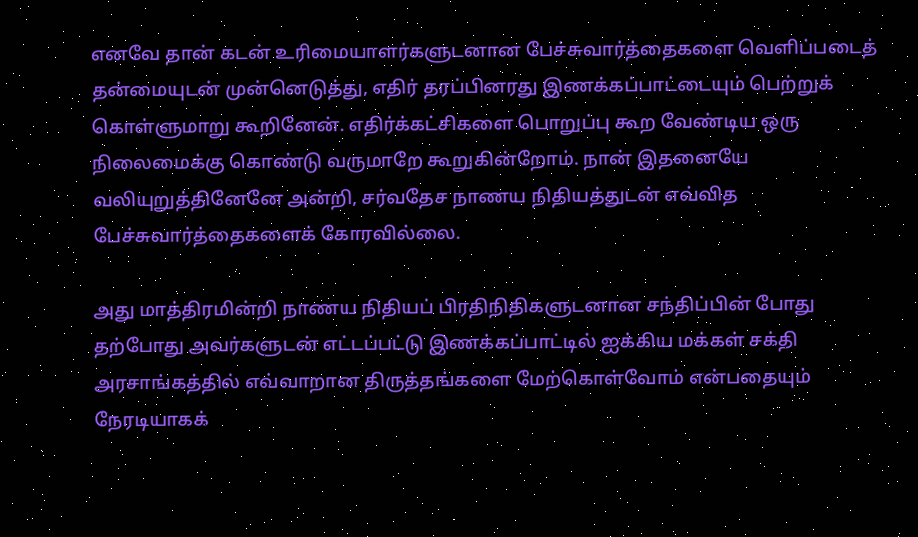எனவே தான் கடன் உரிமையாளர்களுடனான பேச்சுவார்த்தைகளை வெளிப்படைத் தன்மையுடன் முன்னெடுத்து, எதிர் தரப்பினரது இணக்கப்பாட்டையும் பெற்றுக் கொள்ளுமாறு கூறினேன். எதிர்க்கட்சிகளை பொறுப்பு கூற வேண்டிய ஒரு நிலைமைக்கு கொண்டு வருமாறே கூறுகின்றோம். நான் இதனையே வலியுறுத்தினேனே அன்றி, சர்வதேச நாணய நிதியத்துடன் எவ்வித பேச்சுவார்த்தைகளைக் கோரவில்லை.

அது மாத்திரமின்றி நாணய நிதியப் பிரதிநிதிகளுடனான சந்திப்பின் போது தற்போது அவர்களுடன் எட்டப்பட்டு இணக்கப்பாட்டில் ஐக்கிய மக்கள் சக்தி அரசாங்கத்தில் எவ்வாறான திருத்தங்களை மேற்கொள்வோம் என்பதையும் நேரடியாகக்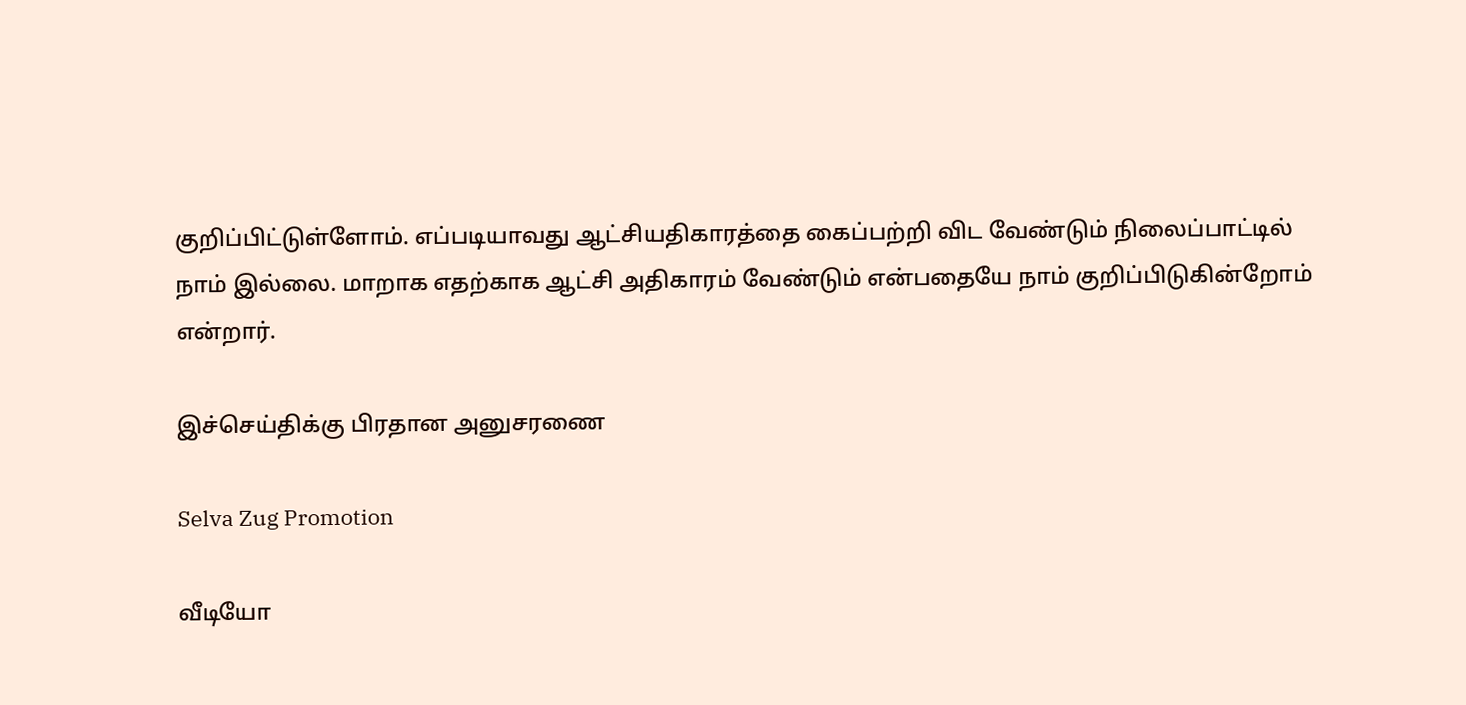குறிப்பிட்டுள்ளோம். எப்படியாவது ஆட்சியதிகாரத்தை கைப்பற்றி விட வேண்டும் நிலைப்பாட்டில் நாம் இல்லை. மாறாக எதற்காக ஆட்சி அதிகாரம் வேண்டும் என்பதையே நாம் குறிப்பிடுகின்றோம் என்றார்.

இச்செய்திக்கு பிரதான அனுசரணை

Selva Zug Promotion

வீடியோ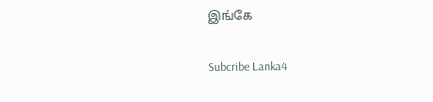இங்கே

Subcribe Lanka4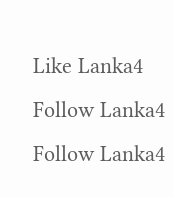Like Lanka4
Follow Lanka4
Follow Lanka4